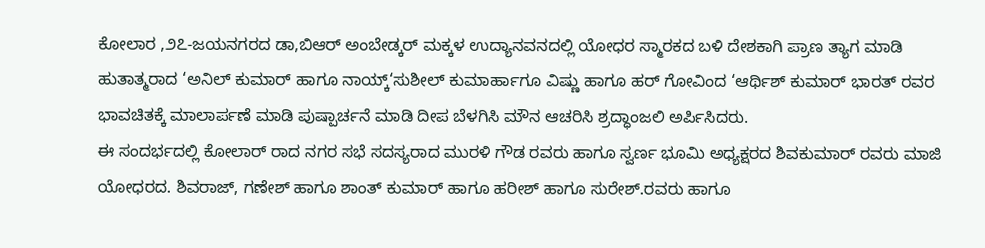ಕೋಲಾರ ,೨೭-ಜಯನಗರದ ಡಾ,ಬಿಆರ್ ಅಂಬೇಡ್ಕರ್ ಮಕ್ಕಳ ಉದ್ಯಾನವನದಲ್ಲಿ ಯೋಧರ ಸ್ಮಾರಕದ ಬಳಿ ದೇಶಕಾಗಿ ಪ್ರಾಣ ತ್ಯಾಗ ಮಾಡಿ ಹುತಾತ್ಮರಾದ ‘ಅನಿಲ್ ಕುಮಾರ್ ಹಾಗೂ ನಾಯ್ಕ್‘ಸುಶೀಲ್ ಕುಮಾರ್ಹಾಗೂ ವಿಷ್ಣು ಹಾಗೂ ಹರ್ ಗೋವಿಂದ ‘ಆರ್ಥಿಶ್ ಕುಮಾರ್ ಭಾರತ್ ರವರ ಭಾವಚಿತಕ್ಕೆ ಮಾಲಾರ್ಪಣೆ ಮಾಡಿ ಪುಷ್ಪಾರ್ಚನೆ ಮಾಡಿ ದೀಪ ಬೆಳಗಿಸಿ ಮೌನ ಆಚರಿಸಿ ಶ್ರದ್ಧಾಂಜಲಿ ಅರ್ಪಿಸಿದರು.
ಈ ಸಂದರ್ಭದಲ್ಲಿ ಕೋಲಾರ್ ರಾದ ನಗರ ಸಭೆ ಸದಸ್ಯರಾದ ಮುರಳಿ ಗೌಡ ರವರು ಹಾಗೂ ಸ್ವರ್ಣ ಭೂಮಿ ಅಧ್ಯಕ್ಷರದ ಶಿವಕುಮಾರ್ ರವರು ಮಾಜಿ ಯೋಧರದ. ಶಿವರಾಜ್, ಗಣೇಶ್ ಹಾಗೂ ಶಾಂತ್ ಕುಮಾರ್ ಹಾಗೂ ಹರೀಶ್ ಹಾಗೂ ಸುರೇಶ್.ರವರು ಹಾಗೂ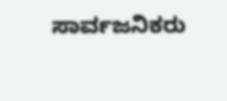ಸಾರ್ವಜನಿಕರು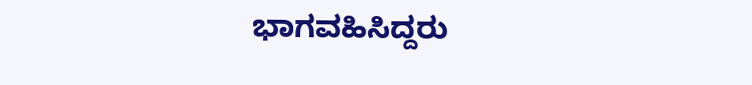ಭಾಗವಹಿಸಿದ್ದರು